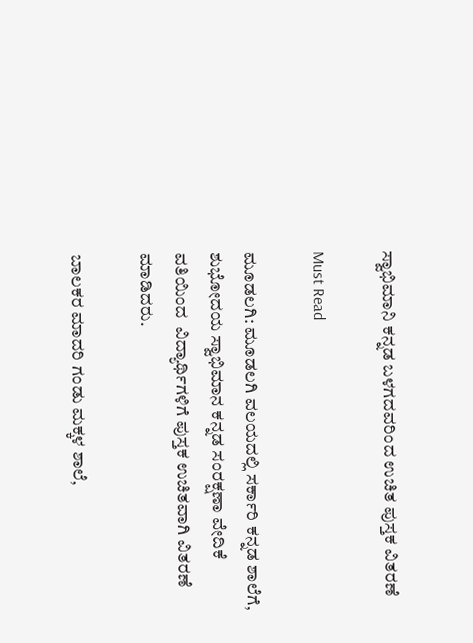ಸ್ವಾಭಿಮಾನಿ ಕನ್ನಡ ಬಳಗದವರಿಂದ ಉಚಿತ ಪುಸ್ತಕ ವಿತರಣೆ

Must Read

ಮೂಡಲಗಿ: ಮೂಡಲಗಿ ವಲಯದಲ್ಲಿ ಸರ್ಕಾರಿ ಕನ್ನಡ ಶಾಲೆಗೆ, ಶುಭೋದಯ ಸ್ವಾಭಿಮಾನ ಕನ್ನಡ ಸಂರಕ್ಷಣಾ ವೇದಿಕೆ ವತಿಯಿಂದ  ವಿದ್ಯಾರ್ಥಿಗಳಿಗೆ ಪುಸ್ತಕ ಉಚಿತವಾಗಿ ವಿತರಣೆ ಮಾಡಿದರು.

ಬಾಲಕರ ಮಾದರಿ ಗಂಡು ಮಕ್ಕಳ ಶಾಲೆ,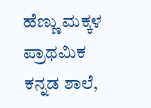ಹೆಣ್ಣು ಮಕ್ಕಳ ಪ್ರಾಥಮಿಕ ಕನ್ನಡ ಶಾಲೆ,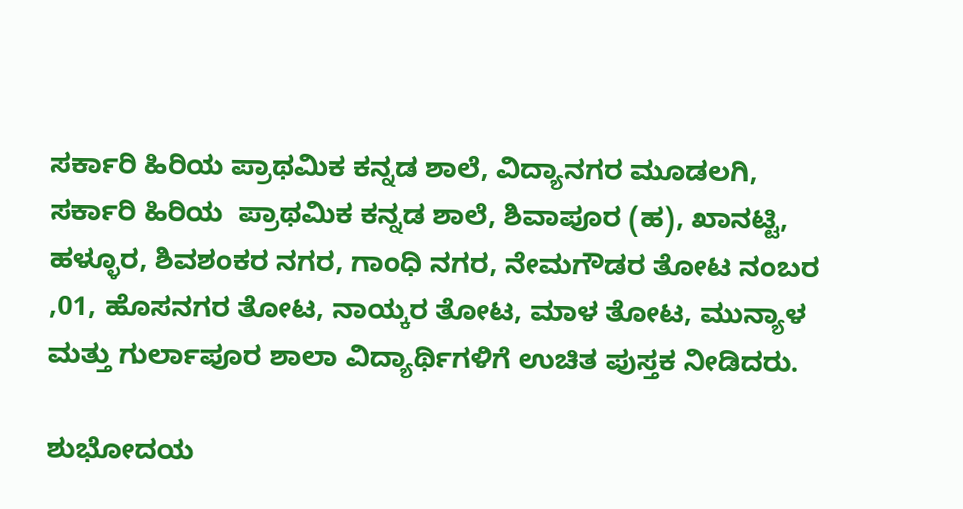ಸರ್ಕಾರಿ ಹಿರಿಯ ಪ್ರಾಥಮಿಕ ಕನ್ನಡ ಶಾಲೆ, ವಿದ್ಯಾನಗರ ಮೂಡಲಗಿ, ಸರ್ಕಾರಿ ಹಿರಿಯ  ಪ್ರಾಥಮಿಕ ಕನ್ನಡ ಶಾಲೆ, ಶಿವಾಪೂರ (ಹ), ಖಾನಟ್ಟಿ, ಹಳ್ಳೂರ, ಶಿವಶಂಕರ ನಗರ, ಗಾಂಧಿ ನಗರ, ನೇಮಗೌಡರ ತೋಟ ನಂಬರ ,01, ಹೊಸನಗರ ತೋಟ, ನಾಯ್ಕರ ತೋಟ, ಮಾಳ ತೋಟ, ಮುನ್ಯಾಳ ಮತ್ತು ಗುರ್ಲಾಪೂರ ಶಾಲಾ ವಿದ್ಯಾರ್ಥಿಗಳಿಗೆ ಉಚಿತ ಪುಸ್ತಕ ನೀಡಿದರು.

ಶುಭೋದಯ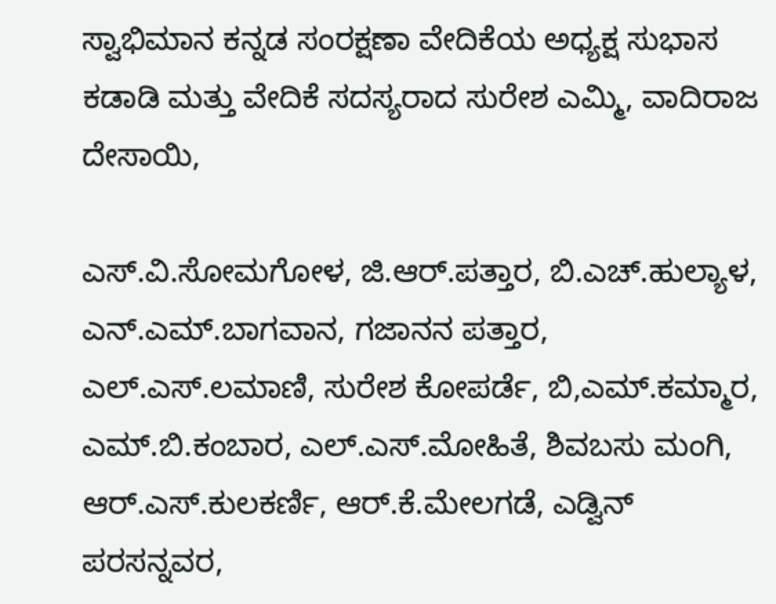ಸ್ವಾಭಿಮಾನ ಕನ್ನಡ ಸಂರಕ್ಷಣಾ ವೇದಿಕೆಯ ಅಧ್ಯಕ್ಷ ಸುಭಾಸ ಕಡಾಡಿ ಮತ್ತು ವೇದಿಕೆ ಸದಸ್ಯರಾದ ಸುರೇಶ ಎಮ್ಮಿ, ವಾದಿರಾಜ ದೇಸಾಯಿ,

ಎಸ್.ವಿ.ಸೋಮಗೋಳ, ಜಿ.ಆರ್.ಪತ್ತಾರ, ಬಿ.ಎಚ್.ಹುಲ್ಯಾಳ, ಎನ್.ಎಮ್.ಬಾಗವಾನ, ಗಜಾನನ ಪತ್ತಾರ, ಎಲ್.ಎಸ್.ಲಮಾಣಿ, ಸುರೇಶ ಕೋಪರ್ಡೆ, ಬಿ,ಎಮ್.ಕಮ್ಮಾರ, ಎಮ್.ಬಿ.ಕಂಬಾರ, ಎಲ್.ಎಸ್.ಮೋಹಿತೆ, ಶಿವಬಸು ಮಂಗಿ, ಆರ್.ಎಸ್.ಕುಲಕರ್ಣಿ, ಆರ್.ಕೆ.ಮೇಲಗಡೆ, ಎಡ್ವಿನ್ ಪರಸನ್ನವರ,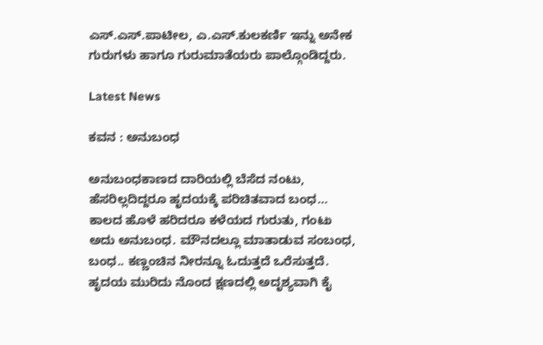ಎಸ್.ಎಸ್.ಪಾಟೀಲ, ಎ.ಎಸ್.ಕುಲಕರ್ಣಿ ಇನ್ನು ಅನೇಕ ಗುರುಗಳು ಹಾಗೂ ಗುರುಮಾತೆಯರು ಪಾಲ್ಗೊಂಡಿದ್ದರು.

Latest News

ಕವನ : ಅನುಬಂಧ

ಅನುಬಂಧಕಾಣದ ದಾರಿಯಲ್ಲಿ ಬೆಸೆದ ನಂಟು, ಹೆಸರಿಲ್ಲದಿದ್ದರೂ ಹೃದಯಕ್ಕೆ ಪರಿಚಿತವಾದ ಬಂಧ… ಕಾಲದ ಹೊಳೆ ಹರಿದರೂ ಕಳೆಯದ ಗುರುತು, ಗಂಟು ಅದು ಅನುಬಂಧ. ಮೌನದಲ್ಲೂ ಮಾತಾಡುವ ಸಂಬಂಧ, ಬಂಧ.. ಕಣ್ಣಂಚಿನ ನೀರನ್ನೂ ಓದುತ್ತದೆ ಒರೆಸುತ್ತದೆ. ಹೃದಯ ಮುರಿದು ನೊಂದ ಕ್ಷಣದಲ್ಲಿ ಅದೃಶ್ಯವಾಗಿ ಕೈ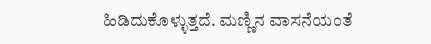ಹಿಡಿದುಕೊಳ್ಳುತ್ತದೆ. ಮಣ್ಣಿನ ವಾಸನೆಯಂತೆ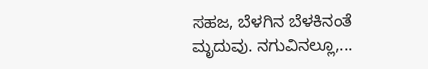ಸಹಜ, ಬೆಳಗಿನ ಬೆಳಕಿನಂತೆ ಮೃದುವು. ನಗುವಿನಲ್ಲೂ,...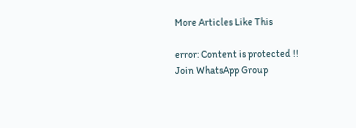More Articles Like This

error: Content is protected !!
Join WhatsApp Group